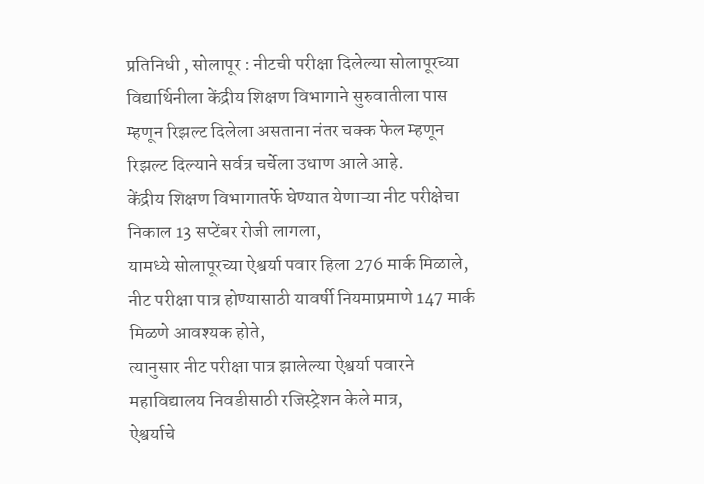प्रतिनिधी , सोलापूर : नीटची परीक्षा दिलेल्या सोलापूरच्या विद्यार्थिनीला केंद्रीय शिक्षण विभागाने सुरुवातीला पास म्हणून रिझल्ट दिलेला असताना नंतर चक्क फेल म्हणून रिझल्ट दिल्याने सर्वत्र चर्चेला उधाण आले आहे.
केंद्रीय शिक्षण विभागातर्फे घेण्यात येणाऱ्या नीट परीक्षेचा निकाल 13 सप्टेंबर रोजी लागला,
यामध्ये सोलापूरच्या ऐश्वर्या पवार हिला 276 मार्क मिळाले,
नीट परीक्षा पात्र होण्यासाठी यावर्षी नियमाप्रमाणे 147 मार्क मिळणे आवश्यक होते,
त्यानुसार नीट परीक्षा पात्र झालेल्या ऐश्वर्या पवारने महाविद्यालय निवडीसाठी रजिस्ट्रेशन केले मात्र,
ऐश्वर्याचे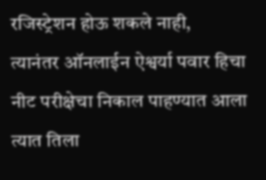रजिस्ट्रेशन होऊ शकले नाही,
त्यानंतर ऑनलाईन ऐश्वर्या पवार हिचा नीट परीक्षेचा निकाल पाहण्यात आला त्यात तिला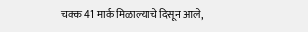चक्क 41 मार्क मिळाल्याचे दिसून आले,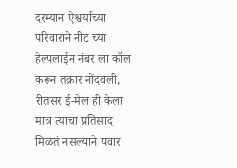दरम्यान ऐश्वर्याच्या परिवाराने नीट च्या हेल्पलाईन नंबर ला कॉल करून तक्रार नोंदवली,
रीतसर ई-मेल ही केला मात्र त्याचा प्रतिसाद मिळतं नसल्याने पवार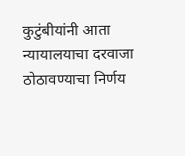कुटुंबीयांनी आता न्यायालयाचा दरवाजा ठोठावण्याचा निर्णय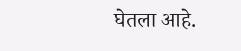घेतला आहे.